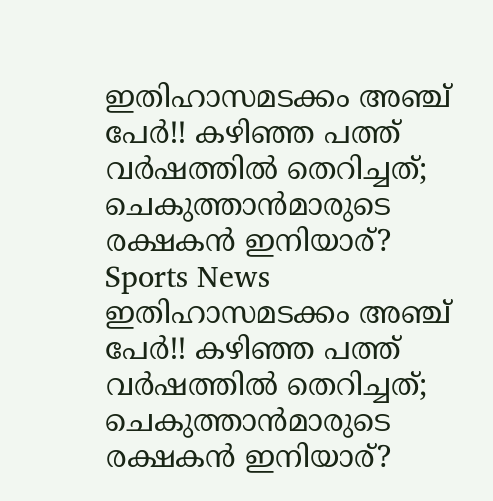ഇതിഹാസമടക്കം അഞ്ച് പേര്‍!! കഴിഞ്ഞ പത്ത് വര്‍ഷത്തില്‍ തെറിച്ചത്; ചെകുത്താന്‍മാരുടെ രക്ഷകന്‍ ഇനിയാര്?
Sports News
ഇതിഹാസമടക്കം അഞ്ച് പേര്‍!! കഴിഞ്ഞ പത്ത് വര്‍ഷത്തില്‍ തെറിച്ചത്; ചെകുത്താന്‍മാരുടെ രക്ഷകന്‍ ഇനിയാര്?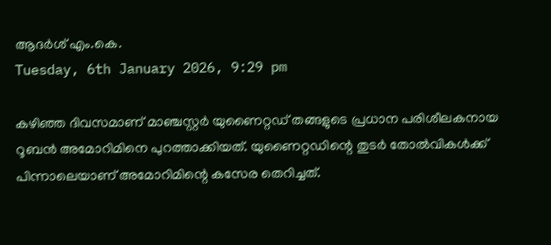ആദര്‍ശ് എം.കെ.
Tuesday, 6th January 2026, 9:29 pm

കഴിഞ്ഞ ദിവസമാണ് മാഞ്ചസ്റ്റര്‍ യുണൈറ്റഡ് തങ്ങളുടെ പ്രധാന പരിശീലകനായ റൂബന്‍ അമോറിമിനെ പുറത്താക്കിയത്. യുണൈറ്റഡിന്റെ തുടര്‍ തോല്‍വികള്‍ക്ക് പിന്നാലെയാണ് അമോറിമിന്റെ കസേര തെറിച്ചത്.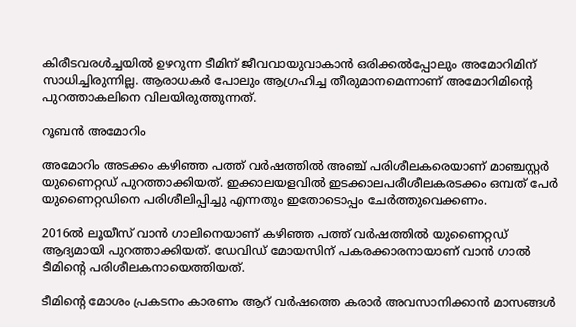കിരീടവരള്‍ച്ചയില്‍ ഉഴറുന്ന ടീമിന് ജീവവായുവാകാന്‍ ഒരിക്കല്‍പ്പോലും അമോറിമിന് സാധിച്ചിരുന്നില്ല. ആരാധകര്‍ പോലും ആഗ്രഹിച്ച തീരുമാനമെന്നാണ് അമോറിമിന്റെ പുറത്താകലിനെ വിലയിരുത്തുന്നത്.

റൂബന്‍ അമോറിം

അമോറിം അടക്കം കഴിഞ്ഞ പത്ത് വര്‍ഷത്തില്‍ അഞ്ച് പരിശീലകരെയാണ് മാഞ്ചസ്റ്റര്‍ യുണൈറ്റഡ് പുറത്താക്കിയത്. ഇക്കാലയളവില്‍ ഇടക്കാലപരീശീലകരടക്കം ഒമ്പത് പേര്‍ യുണൈറ്റഡിനെ പരിശീലിപ്പിച്ചു എന്നതും ഇതോടൊപ്പം ചേര്‍ത്തുവെക്കണം.

2016ല്‍ ലൂയീസ് വാന്‍ ഗാലിനെയാണ് കഴിഞ്ഞ പത്ത് വര്‍ഷത്തില്‍ യുണൈറ്റഡ് ആദ്യമായി പുറത്താക്കിയത്. ഡേവിഡ് മോയസിന് പകരക്കാരനായാണ് വാന്‍ ഗാല്‍ ടീമിന്റെ പരിശീലകനായെത്തിയത്.

ടീമിന്റെ മോശം പ്രകടനം കാരണം ആറ് വര്‍ഷത്തെ കരാര്‍ അവസാനിക്കാന്‍ മാസങ്ങള്‍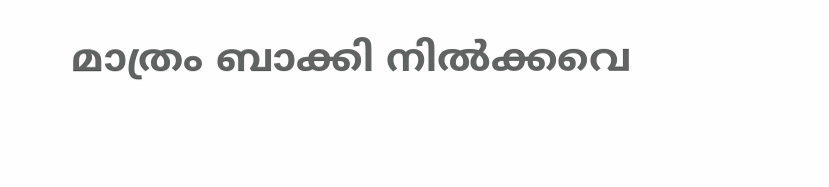മാത്രം ബാക്കി നില്‍ക്കവെ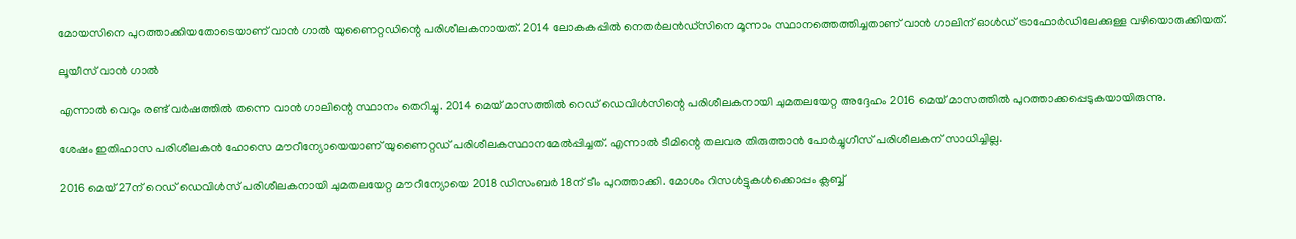മോയസിനെ പുറത്താക്കിയതോടെയാണ് വാന്‍ ഗാല്‍ യുണൈറ്റഡിന്റെ പരിശീലകനായത്. 2014 ലോകകപ്പില്‍ നെതര്‍ലന്‍ഡ്‌സിനെ മൂന്നാം സ്ഥാനത്തെത്തിച്ചതാണ് വാന്‍ ഗാലിന് ഓള്‍ഡ് ട്രാഫോര്‍ഡിലേക്കുള്ള വഴിയൊരുക്കിയത്.

ലൂയീസ് വാന്‍ ഗാല്‍

എന്നാല്‍ വെറും രണ്ട് വര്‍ഷത്തില്‍ തന്നെ വാന്‍ ഗാലിന്റെ സ്ഥാനം തെറിച്ചു. 2014 മെയ് മാസത്തില്‍ റെഡ് ഡെവിള്‍സിന്റെ പരിശീലകനായി ചുമതലയേറ്റ അദ്ദേഹം 2016 മെയ് മാസത്തില്‍ പുറത്താക്കപ്പെടുകയായിരുന്നു.

ശേഷം ഇതിഹാസ പരിശീലകന്‍ ഹോസെ മൗറീന്യോയെയാണ് യുണൈറ്റഡ് പരിശീലകസ്ഥാനമേല്‍പ്പിച്ചത്. എന്നാല്‍ ടീമിന്റെ തലവര തിരുത്താന്‍ പോര്‍ച്ചുഗീസ് പരിശീലകന് സാധിച്ചില്ല.

2016 മെയ് 27ന് റെഡ് ഡെവിള്‍സ് പരിശീലകനായി ചുമതലയേറ്റ മൗറീന്യോയെ 2018 ഡിസംബര്‍ 18ന് ടീം പുറത്താക്കി. മോശം റിസള്‍ട്ടുകള്‍ക്കൊപ്പം ക്ലബ്ബ്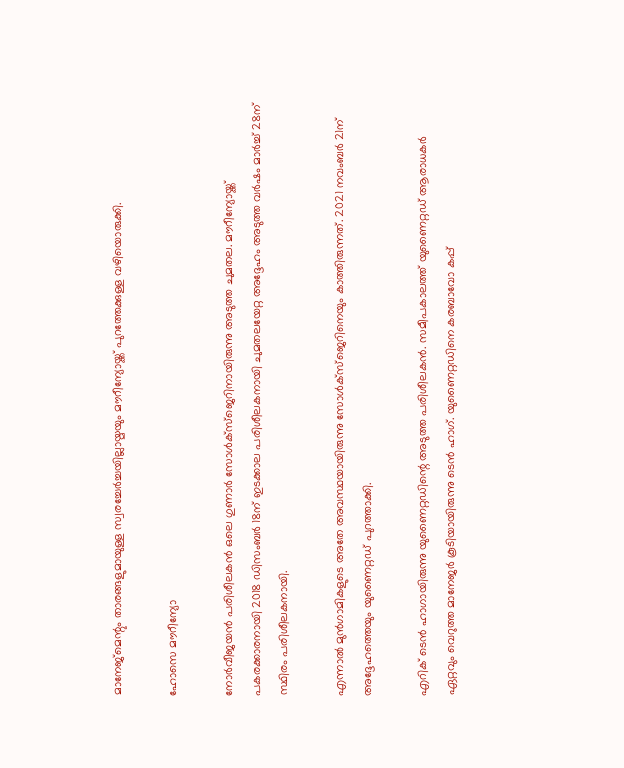മാനേജ്‌മെന്റും താരങ്ങളുമായുള്ള സ്വരച്ചേര്‍ച്ചയില്ലായ്മയും മൗറീന്യോയ്ക്ക് പുറത്തേക്കുള്ള വഴിയൊരുക്കി.

ഹോസെ മൗറീന്യോ

നോര്‍വീജയന്‍ പരിശീലകന്‍ ഒലെ ഗുണാര്‍ സോള്‍ക്‌സ്‌ജെറിനായിരുന്നു അടുത്ത ചുമതല. മൗറീന്യോയ്ക്ക് പകരക്കാരനായി 2018 ഡിസംബര്‍ 18ന് ഇടക്കാല പരിശീലകനായി ചുമതലയേറ്റ അദ്ദേഹം അടുത്ത വര്‍ഷം മാര്‍ച്ച് 28ന് സ്ഥിരം പരിശീലകനായി.

എന്നാല്‍ മുന്‍ഗാമികളുടെ അതേ അവസ്ഥയായിരുന്നു സോള്‍ക്‌സ്‌ജെറിനെയും കാത്തിരുന്നത്. 2021 നവംബര്‍ 21ന് അദ്ദേഹത്തെയും യുണൈറ്റഡ് പുറത്താക്കി.

എറിക് ടെന്‍ ഹാഗായിരുന്നു യുണൈറ്റഡിന്റെ അടുത്ത പരിശീലകന്‍. സമീപകാലത്ത് യുണൈറ്റഡ് ആരാധകര്‍ ഏറ്റവും വെറുത്ത മാനേജര്‍ കൂടിയായിരുന്നു ടെന്‍ ഹാഗ്. യുണൈറ്റഡിനെ കരബാവോ കപ്പ്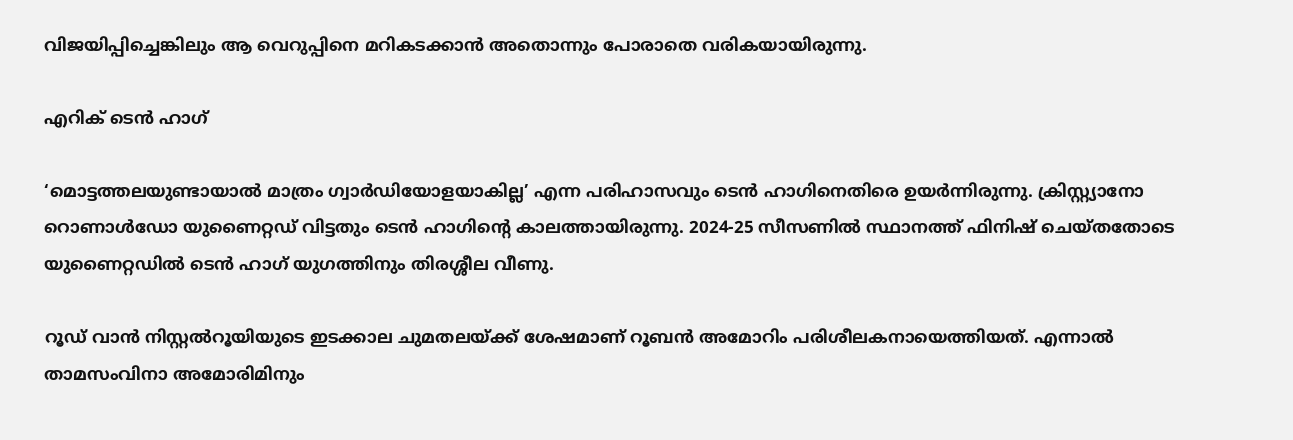വിജയിപ്പിച്ചെങ്കിലും ആ വെറുപ്പിനെ മറികടക്കാന്‍ അതൊന്നും പോരാതെ വരികയായിരുന്നു.

എറിക് ടെന്‍ ഹാഗ്

‘മൊട്ടത്തലയുണ്ടായാല്‍ മാത്രം ഗ്വാര്‍ഡിയോളയാകില്ല’ എന്ന പരിഹാസവും ടെന്‍ ഹാഗിനെതിരെ ഉയര്‍ന്നിരുന്നു. ക്രിസ്റ്റ്യാനോ റൊണാള്‍ഡോ യുണൈറ്റഡ് വിട്ടതും ടെന്‍ ഹാഗിന്റെ കാലത്തായിരുന്നു. 2024-25 സീസണില്‍ സ്ഥാനത്ത് ഫിനിഷ് ചെയ്തതോടെ യുണൈറ്റഡില്‍ ടെന്‍ ഹാഗ് യുഗത്തിനും തിരശ്ശീല വീണു.

റൂഡ് വാന്‍ നിസ്റ്റല്‍റൂയിയുടെ ഇടക്കാല ചുമതലയ്ക്ക് ശേഷമാണ് റൂബന്‍ അമോറിം പരിശീലകനായെത്തിയത്. എന്നാല്‍ താമസംവിനാ അമോരിമിനും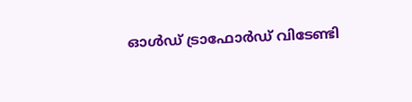ഓള്‍ഡ് ട്രാഫോര്‍ഡ് വിടേണ്ടി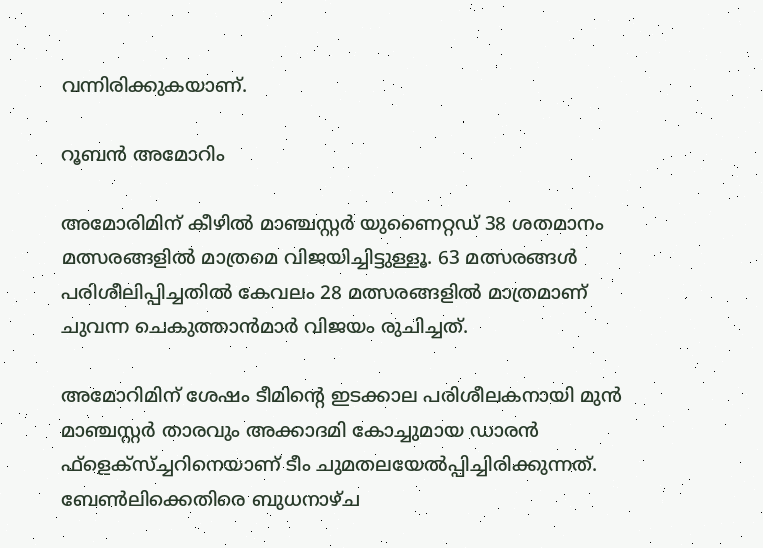വന്നിരിക്കുകയാണ്.

റൂബന്‍ അമോറിം

അമോരിമിന് കീഴില്‍ മാഞ്ചസ്റ്റര്‍ യുണൈറ്റഡ് 38 ശതമാനം മത്സരങ്ങളില്‍ മാത്രമെ വിജയിച്ചിട്ടുള്ളൂ. 63 മത്സരങ്ങള്‍ പരിശീലിപ്പിച്ചതില്‍ കേവലം 28 മത്സരങ്ങളില്‍ മാത്രമാണ് ചുവന്ന ചെകുത്താന്‍മാര്‍ വിജയം രുചിച്ചത്.

അമോറിമിന് ശേഷം ടീമിന്റെ ഇടക്കാല പരിശീലകനായി മുന്‍ മാഞ്ചസ്റ്റര്‍ താരവും അക്കാദമി കോച്ചുമായ ഡാരന്‍ ഫ്‌ളെക്‌സ്ച്ചറിനെയാണ് ടീം ചുമതലയേല്‍പ്പിച്ചിരിക്കുന്നത്. ബേണ്‍ലിക്കെതിരെ ബുധനാഴ്ച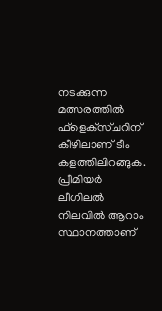നടക്കുന്ന മത്സരത്തില്‍ ഫ്‌ളെക്‌സ്ചറിന് കീഴിലാണ് ടീം കളത്തിലിറങ്ങുക. പ്രീമിയര്‍ ലീഗിലല്‍ നിലവില്‍ ആറാം സ്ഥാനത്താണ്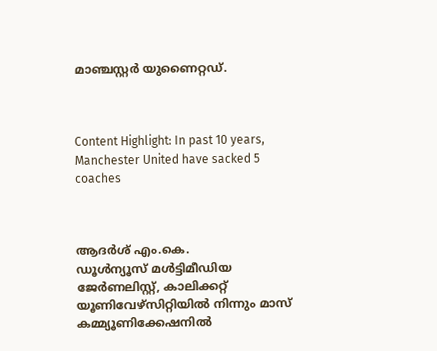മാഞ്ചസ്റ്റര്‍ യുണൈറ്റഡ്.



Content Highlight: In past 10 years, Manchester United have sacked 5 coaches



ആദര്‍ശ് എം.കെ.
ഡൂള്‍ന്യൂസ് മള്‍ട്ടിമീഡിയ ജേര്‍ണലിസ്റ്റ്, കാലിക്കറ്റ് യൂണിവേഴ്സിറ്റിയില്‍ നിന്നും മാസ് കമ്മ്യൂണിക്കേഷനില്‍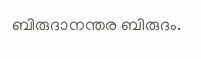ബിരുദാനന്തര ബിരുദം.